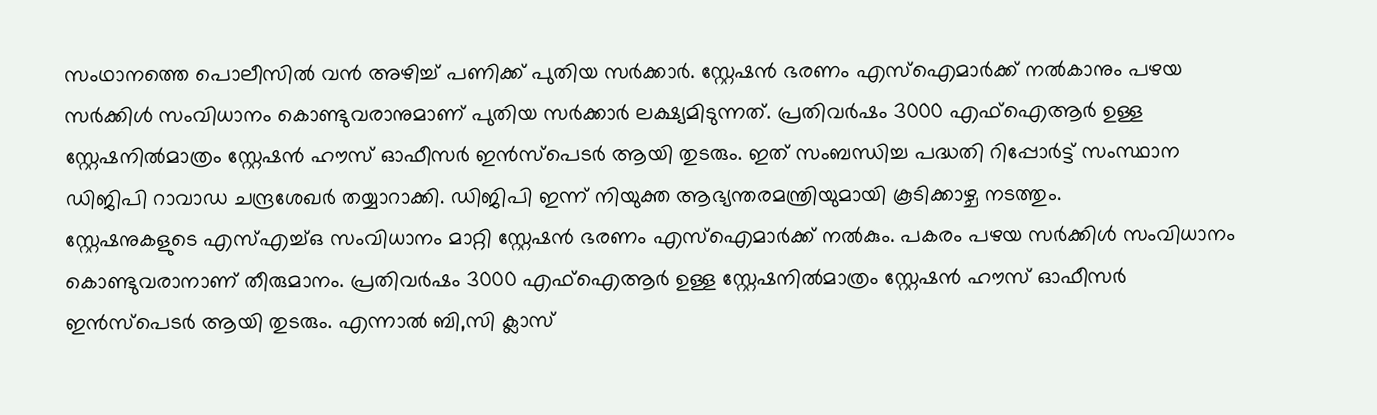സംഥാനത്തെ പൊലീസിൽ വൻ അഴിച്ച് പണിക്ക് പുതിയ സർക്കാർ. സ്റ്റേഷൻ ഭരണം എസ്ഐമാർക്ക് നൽകാനും പഴയ സർക്കിൾ സംവിധാനം കൊണ്ടുവരാനുമാണ് പുതിയ സർക്കാർ ലക്ഷ്യമിടുന്നത്. പ്രതിവർഷം 3000 എഫ്ഐആർ ഉള്ള സ്റ്റേഷനിൽമാത്രം സ്റ്റേഷൻ ഹൗസ് ഓഫീസർ ഇൻസ്പെടർ ആയി തുടരും. ഇത് സംബന്ധിച്ച പദ്ധതി റിപ്പോർട്ട് സംസ്ഥാന ഡിജിപി റാവാഡ ചന്ദ്രശേഖർ തയ്യാറാക്കി. ഡിജിപി ഇന്ന് നിയുക്ത ആഭ്യന്തരമന്ത്രിയുമായി കൂടിക്കാഴ്ച നടത്തും.
സ്റ്റേഷനുകളുടെ എസ്എച്ച്ഒ സംവിധാനം മാറ്റി സ്റ്റേഷൻ ഭരണം എസ്ഐമാർക്ക് നൽകും. പകരം പഴയ സർക്കിൾ സംവിധാനം കൊണ്ടുവരാനാണ് തീരുമാനം. പ്രതിവർഷം 3000 എഫ്ഐആർ ഉള്ള സ്റ്റേഷനിൽമാത്രം സ്റ്റേഷൻ ഹൗസ് ഓഫീസർ ഇൻസ്പെടർ ആയി തുടരും. എന്നാൽ ബി,സി ക്ലാസ്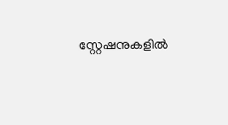സ്റ്റേഷനുകളിൽ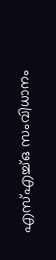എസ്എച്ച്ഒ സംവിധാനം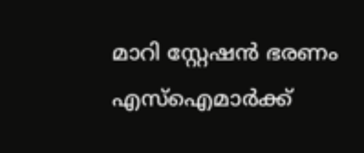മാറി സ്റ്റേഷൻ ഭരണം എസ്ഐമാർക്ക്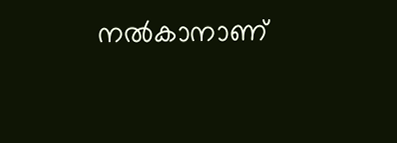നൽകാനാണ്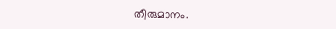തീരുമാനം.